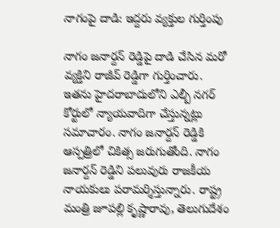నాగంపై దాడి: ఇద్దరు వ్యక్తుల గుర్తింపు

నాగం జనార్దన్ రెడ్డిపై దాడి చేసిన మరో వ్యక్తిని రాజీవ్ రెడ్డిగా గుర్తించారు. ఇతను హైదరాబాదులోని ఎల్బీ నగర్ కోర్టులో న్యాయవాదిగా చేస్తున్నట్లు సమాచారం. నాగం జనార్దన్ రెడ్డికి ఆస్పత్రిలో చికిత్స జరుగుతోంది. నాగం జనార్దన్ రెడ్డిని పలువురు రాజకీయ నాయకులు పరామర్శిస్తున్నారు. రాష్ట్ర మంత్రి జూపల్లి కృష్ణారావు, తెలుగుదేశం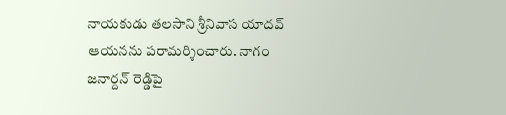నాయకుడు తలసాని శ్రీనివాస యాదవ్ ఆయనను పరామర్శించారు. నాగం జనార్దన్ రెడ్డిపై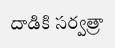దాడికి సర్వత్రా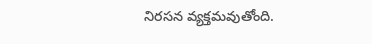నిరసన వ్యక్తమవుతోంది.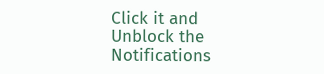Click it and Unblock the Notifications